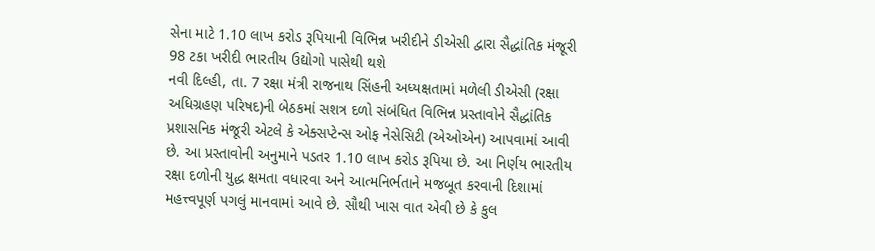સેના માટે 1.10 લાખ કરોડ રૂપિયાની વિભિન્ન ખરીદીને ડીએસી દ્વારા સૈદ્ધાંતિક મંજૂરી 98 ટકા ખરીદી ભારતીય ઉદ્યોગો પાસેથી થશે
નવી દિલ્હી, તા. 7 રક્ષા મંત્રી રાજનાથ સિંહની અધ્યક્ષતામાં મળેલી ડીએસી (રક્ષા અધિગ્રહણ પરિષદ)ની બેઠકમાં સશત્ર દળો સંબંધિત વિભિન્ન પ્રસ્તાવોને સૈદ્ધાંતિક પ્રશાસનિક મંજૂરી એટલે કે એક્સપ્ટેન્સ ઓફ નેસેસિટી (એઓએન) આપવામાં આવી છે. આ પ્રસ્તાવોની અનુમાને પડતર 1.10 લાખ કરોડ રૂપિયા છે. આ નિર્ણય ભારતીય રક્ષા દળોની યુદ્ધ ક્ષમતા વધારવા અને આત્મનિર્ભતાને મજબૂત કરવાની દિશામાં મહત્ત્વપૂર્ણ પગલું માનવામાં આવે છે. સૌથી ખાસ વાત એવી છે કે કુલ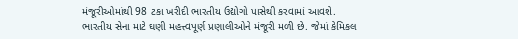મંજૂરીઓમાંથી 98 ટકા ખરીદી ભારતીય ઉદ્યોગો પાસેથી કરવામાં આવશે.
ભારતીય સેના માટે ઘણી મહત્ત્વપૂર્ણ પ્રણાલીઓને મંજૂરી મળી છે. જેમાં કેમિકલ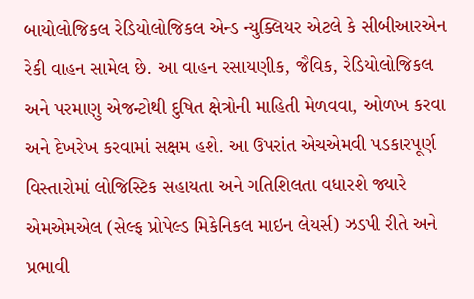બાયોલોજિકલ રેડિયોલોજિકલ એન્ડ ન્યુક્લિયર એટલે કે સીબીઆરએન રેકી વાહન સામેલ છે. આ વાહન રસાયણીક, જૈવિક, રેડિયોલોજિકલ અને પરમાણુ એજન્ટોથી દુષિત ક્ષેત્રોની માહિતી મેળવવા, ઓળખ કરવા અને દેખરેખ કરવામાં સક્ષમ હશે. આ ઉપરાંત એચએમવી પડકારપૂર્ણ વિસ્તારોમાં લોજિસ્ટિક સહાયતા અને ગતિશિલતા વધારશે જ્યારે એમએમએલ (સેલ્ફ પ્રોપેલ્ડ મિકેનિકલ માઇન લેયર્સ) ઝડપી રીતે અને પ્રભાવી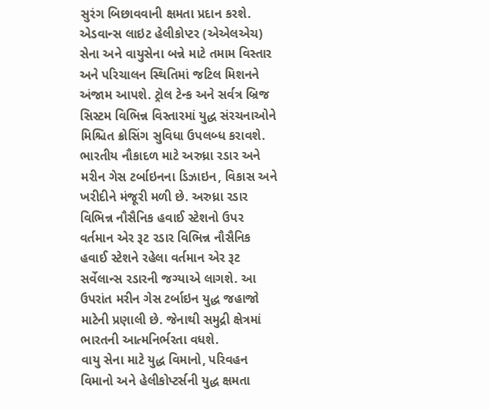સુરંગ બિછાવવાની ક્ષમતા પ્રદાન કરશે.
એડવાન્સ લાઇટ હેલીકોપ્ટર (એએલએચ) સેના અને વાયુસેના બન્ને માટે તમામ વિસ્તાર અને પરિચાલન સ્થિતિમાં જટિલ મિશનને અંજામ આપશે. ટ્રોલ ટેન્ક અને સર્વત્ર બ્રિજ સિસ્ટમ વિભિન્ન વિસ્તારમાં યુદ્ધ સંરચનાઓને મિશ્ચિત ક્રોસિંગ સુવિધા ઉપલબ્ધ કરાવશે.
ભારતીય નૌકાદળ માટે અરુધ્રા રડાર અને મરીન ગેસ ટર્બાઇનના ડિઝાઇન, વિકાસ અને ખરીદીને મંજૂરી મળી છે. અરુધ્રા રડાર વિભિન્ન નૌસૈનિક હવાઈ સ્ટેશનો ઉપર વર્તમાન એર રૂટ રડાર વિભિન્ન નૌસૈનિક હવાઈ સ્ટેશને રહેલા વર્તમાન એર રૂટ સર્વેલાન્સ રડારની જગ્યાએ લાગશે. આ ઉપરાંત મરીન ગેસ ટર્બાઇન યુદ્ધ જહાજો માટેની પ્રણાલી છે. જેનાથી સમુદ્રી ક્ષેત્રમાં ભારતની આત્મનિર્ભરતા વધશે.
વાયુ સેના માટે યુદ્ધ વિમાનો, પરિવહન વિમાનો અને હેલીકોપ્ટર્સની યુદ્ધ ક્ષમતા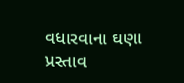વધારવાના ઘણા પ્રસ્તાવ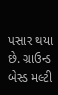પસાર થયા છે. ગ્રાઉન્ડ બેસ્ડ મલ્ટી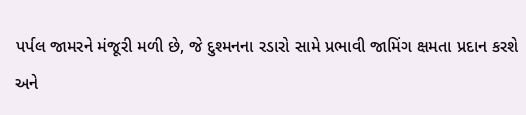પર્પલ જામરને મંજૂરી મળી છે, જે દુશ્મનના રડારો સામે પ્રભાવી જામિંગ ક્ષમતા પ્રદાન કરશે અને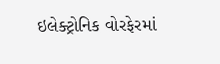ઇલેક્ટ્રોનિક વોરફેરમાં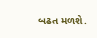બઢત મળશે.